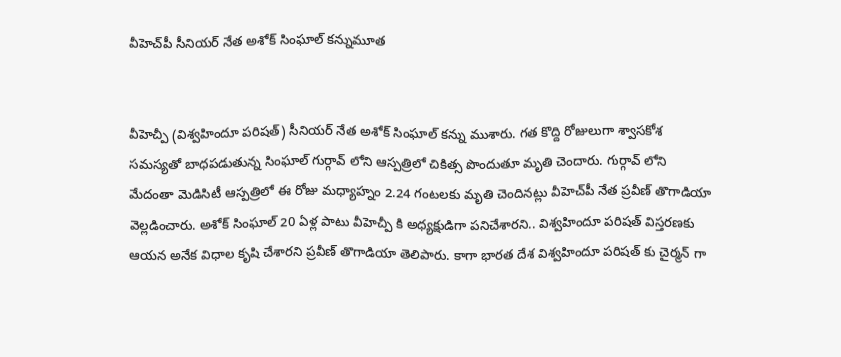వీహెచ్‌పీ సీనియర్ నేత అశోక్ సింఘాల్ కన్నుమూత


వీహెచ్పీ (విశ్వహిందూ పరిషత్) సీనియర్ నేత అశోక్ సింఘాల్ కన్ను ముశారు. గత కొద్ది రోజులుగా శ్వాసకోశ సమస్యతో బాధపడుతున్న సింఘాల్ గుర్గావ్ లోని ఆస్పత్రిలో చికిత్స పొందుతూ మృతి చెందారు. గుర్గావ్‌ లోని మేదంతా మెడిసిటీ ఆస్పత్రిలో ఈ రోజు మధ్యాహ్నం 2.24 గంటలకు మృతి చెందినట్లు వీహెచ్‌పీ నేత ప్రవీణ్ తొగాడియా వెల్లడించారు. అశోక్ సింఘాల్ 20 ఏళ్ల పాటు వీహెచ్పీ కి అధ్యక్షుడిగా పనిచేశారని.. విశ్వహిందూ పరిషత్ విస్తరణకు ఆయన అనేక విధాల కృషి చేశారని ప్రవీణ్ తొగాడియా తెలిపారు. కాగా భారత దేశ విశ్వహిందూ పరిషత్ కు చైర్మన్ గా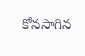కోనసాగిన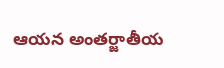ఆయన అంతర్జాతీయ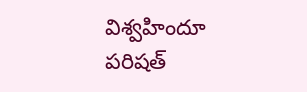విశ్వహిందూ పరిషత్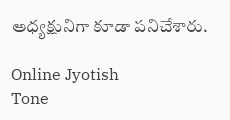అధ్యక్షునిగా కూడా పనిచేశారు.

Online Jyotish
Tone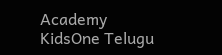Academy
KidsOne Telugu